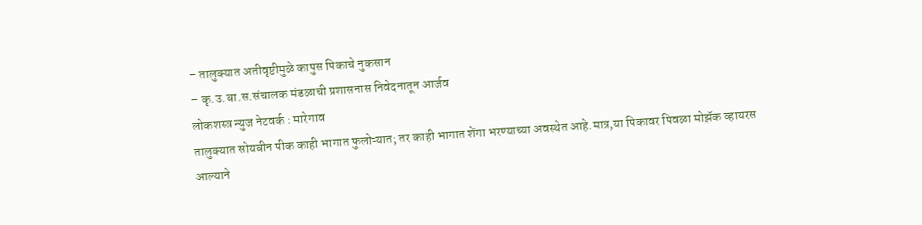– तालुक्यात अतीवृष्टीमुळे कापुस पिकाचे नुकसान
– कृ.उ.बा.स.संचालक मंडळाची प्रशासनास निवेदनातून आर्जव
लोकशस्त्र न्युज नेटवर्क : मारेगाव
तालुक्यात सोयबीन पीक काही भागात फुलोऱ्यात; तर काही भागात शेंगा भरण्याच्या अवस्थेत आहे.मात्र,या पिकावर पिवळा मोझॅक व्हायरस आल्याने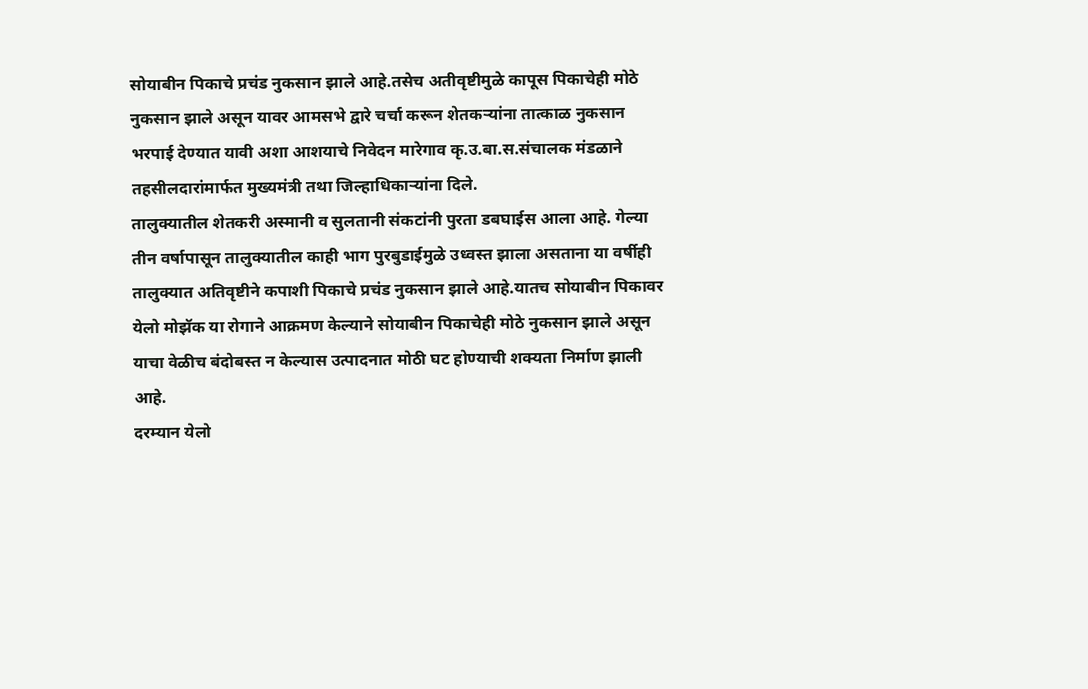सोयाबीन पिकाचे प्रचंड नुकसान झाले आहे.तसेच अतीवृष्टीमुळे कापूस पिकाचेही मोठे नुकसान झाले असून यावर आमसभे द्वारे चर्चा करून शेतकऱ्यांना तात्काळ नुकसान भरपाई देण्यात यावी अशा आशयाचे निवेदन मारेगाव कृ.उ.बा.स.संचालक मंडळाने तहसीलदारांमार्फत मुख्यमंत्री तथा जिल्हाधिकाऱ्यांना दिले.
तालुक्यातील शेतकरी अस्मानी व सुलतानी संकटांनी पुरता डबघाईस आला आहे. गेल्या तीन वर्षापासून तालुक्यातील काही भाग पुरबुडाईमुळे उध्वस्त झाला असताना या वर्षीही तालुक्यात अतिवृष्टीने कपाशी पिकाचे प्रचंड नुकसान झाले आहे.यातच सोयाबीन पिकावर येलो मोझॅक या रोगाने आक्रमण केल्याने सोयाबीन पिकाचेही मोठे नुकसान झाले असून याचा वेळीच बंदोबस्त न केल्यास उत्पादनात मोठी घट होण्याची शक्यता निर्माण झाली आहे.
दरम्यान येलो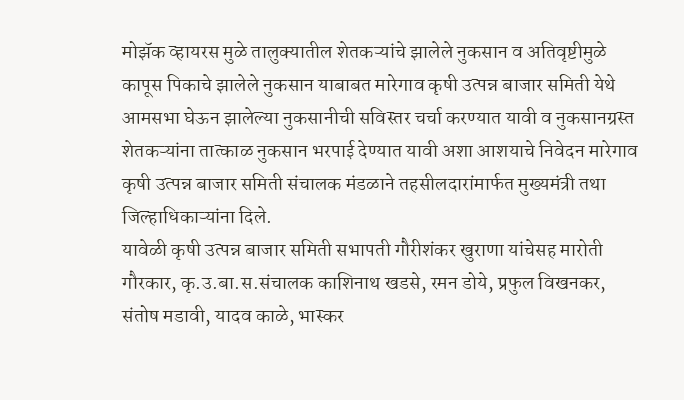मोझॅक व्हायरस मुळे तालुक्यातील शेतकऱ्यांचे झालेले नुकसान व अतिवृष्टीमुळे कापूस पिकाचे झालेले नुकसान याबाबत मारेगाव कृषी उत्पन्न बाजार समिती येथे आमसभा घेऊन झालेल्या नुकसानीची सविस्तर चर्चा करण्यात यावी व नुकसानग्रस्त शेतकऱ्यांना तात्काळ नुकसान भरपाई देण्यात यावी अशा आशयाचे निवेदन मारेगाव कृषी उत्पन्न बाजार समिती संचालक मंडळाने तहसीलदारांमार्फत मुख्यमंत्री तथा जिल्हाधिकाऱ्यांना दिले.
यावेळी कृषी उत्पन्न बाजार समिती सभापती गौरीशंकर खुराणा यांचेसह मारोती गौरकार, कृ.उ.बा.स.संचालक काशिनाथ खडसे, रमन डोये, प्रफुल विखनकर, संतोष मडावी, यादव काळे, भास्कर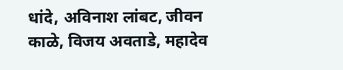धांदे, अविनाश लांबट, जीवन काळे, विजय अवताडे, महादेव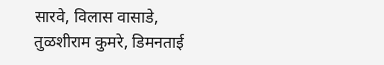सारवे, विलास वासाडे, तुळशीराम कुमरे, डिमनताई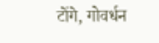टोंगे, गोवर्धन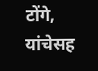टोंगे, यांचेसह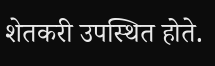शेतकरी उपस्थित होते.